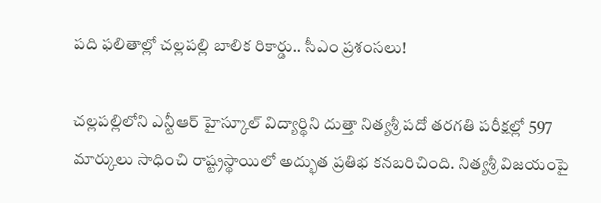పది ఫలితాల్లో చల్లపల్లి బాలిక రికార్డు.. సీఎం ప్రశంసలు!

చల్లపల్లిలోని ఎన్టీఆర్ హైస్కూల్ విద్యార్థిని దుత్తా నిత్యశ్రీ పదో తరగతి పరీక్షల్లో 597 మార్కులు సాధించి రాష్ట్రస్థాయిలో అద్భుత ప్రతిభ కనబరిచింది. నిత్యశ్రీ విజయంపై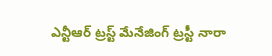ఎన్టీఆర్ ట్రస్ట్ మేనేజింగ్ ట్రస్టీ నారా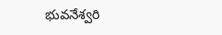భువనేశ్వరి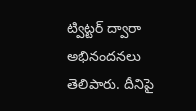ట్విట్టర్ ద్వారా అభినందనలు తెలిపారు. దీనిపై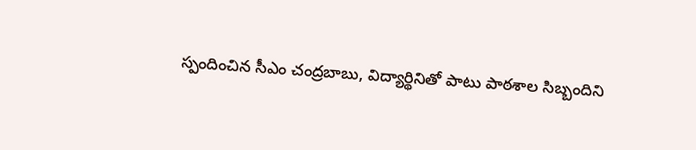స్పందించిన సీఎం చంద్రబాబు, విద్యార్థినితో పాటు పాఠశాల సిబ్బందిని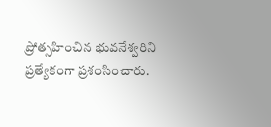ప్రోత్సహించిన భువనేశ్వరిని ప్రత్యేకంగా ప్రశంసించారు.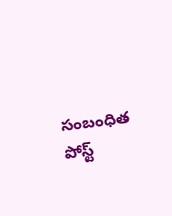సంబంధిత పోస్ట్